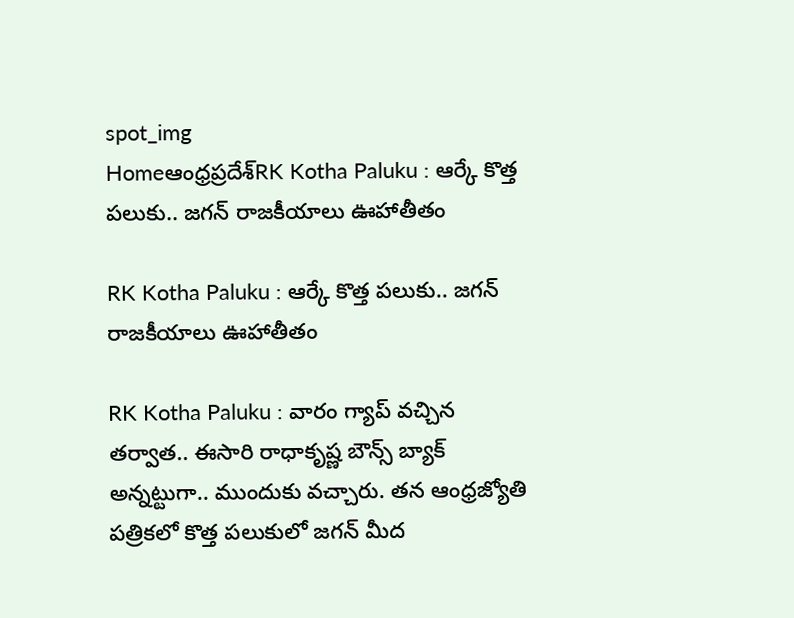spot_img
Homeఆంధ్రప్రదేశ్‌RK Kotha Paluku : ఆర్కే కొత్త పలుకు.. జగన్ రాజకీయాలు ఊహాతీతం

RK Kotha Paluku : ఆర్కే కొత్త పలుకు.. జగన్ రాజకీయాలు ఊహాతీతం

RK Kotha Paluku : వారం గ్యాప్ వచ్చిన తర్వాత.. ఈసారి రాధాకృష్ణ బౌన్స్ బ్యాక్ అన్నట్టుగా.. ముందుకు వచ్చారు. తన ఆంధ్రజ్యోతి పత్రికలో కొత్త పలుకులో జగన్ మీద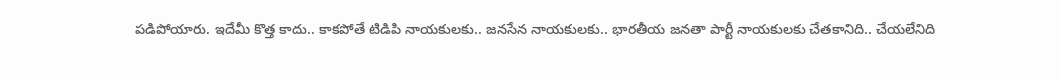పడిపోయారు. ఇదేమీ కొత్త కాదు.. కాకపోతే టిడిపి నాయకులకు.. జనసేన నాయకులకు.. భారతీయ జనతా పార్టీ నాయకులకు చేతకానిది.. చేయలేనిది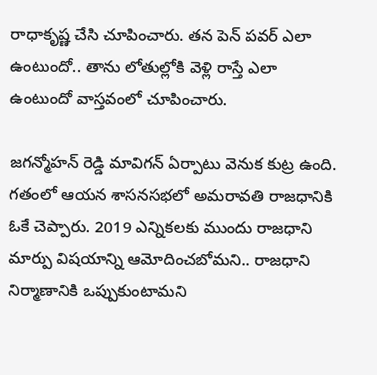రాధాకృష్ణ చేసి చూపించారు. తన పెన్ పవర్ ఎలా ఉంటుందో.. తాను లోతుల్లోకి వెళ్లి రాస్తే ఎలా ఉంటుందో వాస్తవంలో చూపించారు.

జగన్మోహన్ రెడ్డి మావిగన్ ఏర్పాటు వెనుక కుట్ర ఉంది. గతంలో ఆయన శాసనసభలో అమరావతి రాజధానికి ఓకే చెప్పారు. 2019 ఎన్నికలకు ముందు రాజధాని మార్పు విషయాన్ని ఆమోదించబోమని.. రాజధాని నిర్మాణానికి ఒప్పుకుంటామని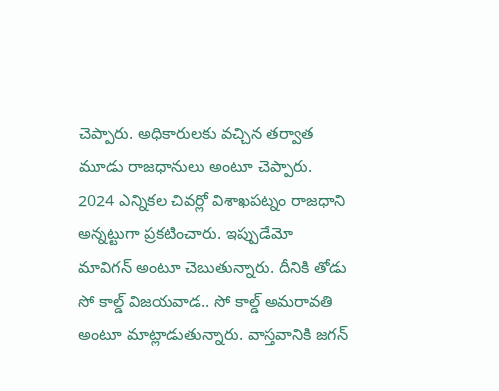చెప్పారు. అధికారులకు వచ్చిన తర్వాత మూడు రాజధానులు అంటూ చెప్పారు. 2024 ఎన్నికల చివర్లో విశాఖపట్నం రాజధాని అన్నట్టుగా ప్రకటించారు. ఇప్పుడేమో మావిగన్ అంటూ చెబుతున్నారు. దీనికి తోడు సో కాల్డ్ విజయవాడ.. సో కాల్డ్ అమరావతి అంటూ మాట్లాడుతున్నారు. వాస్తవానికి జగన్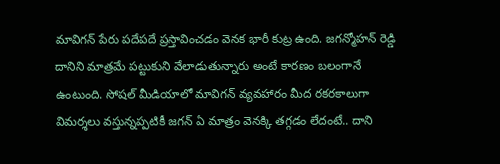మావిగన్ పేరు పదేపదే ప్రస్తావించడం వెనక భారీ కుట్ర ఉంది. జగన్మోహన్ రెడ్డి దానిని మాత్రమే పట్టుకుని వేలాడుతున్నారు అంటే కారణం బలంగానే ఉంటుంది. సోషల్ మీడియాలో మావిగన్ వ్యవహారం మీద రకరకాలుగా విమర్శలు వస్తున్నప్పటికీ జగన్ ఏ మాత్రం వెనక్కి తగ్గడం లేదంటే.. దాని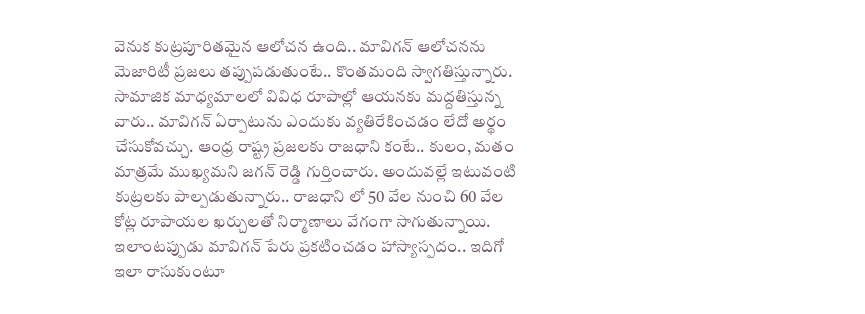వెనుక కుట్రపూరితమైన ఆలోచన ఉంది.. మావిగన్ ఆలోచనను మెజారిటీ ప్రజలు తప్పుపడుతుంటే.. కొంతమంది స్వాగతిస్తున్నారు. సామాజిక మాధ్యమాలలో వివిధ రూపాల్లో ఆయనకు మద్దతిస్తున్న వారు.. మావిగన్ ఏర్పాటును ఎందుకు వ్యతిరేకించడం లేదో అర్థం చేసుకోవచ్చు. ఆంధ్ర రాష్ట్ర ప్రజలకు రాజధాని కంటే.. కులం, మతం మాత్రమే ముఖ్యమని జగన్ రెడ్డి గుర్తించారు. అందువల్లే ఇటువంటి కుట్రలకు పాల్పడుతున్నారు.. రాజధాని లో 50 వేల నుంచి 60 వేల కోట్ల రూపాయల ఖర్చులతో నిర్మాణాలు వేగంగా సాగుతున్నాయి. ఇలాంటప్పుడు మావిగన్ పేరు ప్రకటించడం హాస్యాస్పదం.. ఇదిగో ఇలా రాసుకుంటూ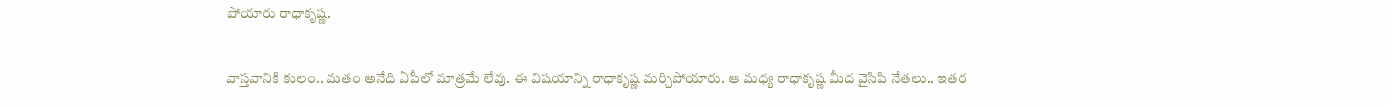పోయారు రాధాకృష్ణ.

వాస్తవానికి కులం.. మతం అనేది ఏపీలో మాత్రమే లేవు. ఈ విషయాన్ని రాధాకృష్ణ మర్చిపోయారు. ఆ మధ్య రాధాకృష్ణ మీద వైసిపి నేతలు.. ఇతర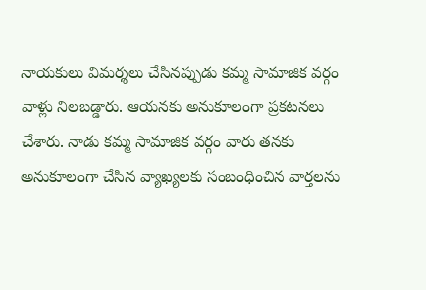నాయకులు విమర్శలు చేసినప్పుడు కమ్మ సామాజిక వర్గం వాళ్లు నిలబడ్డారు. ఆయనకు అనుకూలంగా ప్రకటనలు చేశారు. నాడు కమ్మ సామాజిక వర్గం వారు తనకు అనుకూలంగా చేసిన వ్యాఖ్యలకు సంబంధించిన వార్తలను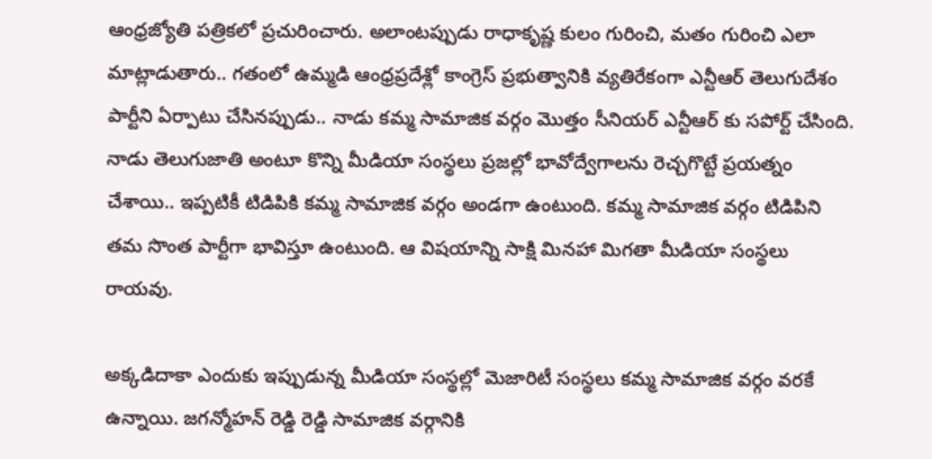ఆంధ్రజ్యోతి పత్రికలో ప్రచురించారు. అలాంటప్పుడు రాధాకృష్ణ కులం గురించి, మతం గురించి ఎలా మాట్లాడుతారు.. గతంలో ఉమ్మడి ఆంధ్రప్రదేశ్లో కాంగ్రెస్ ప్రభుత్వానికి వ్యతిరేకంగా ఎన్టీఆర్ తెలుగుదేశం పార్టీని ఏర్పాటు చేసినప్పుడు.. నాడు కమ్మ సామాజిక వర్గం మొత్తం సీనియర్ ఎన్టీఆర్ కు సపోర్ట్ చేసింది. నాడు తెలుగుజాతి అంటూ కొన్ని మీడియా సంస్థలు ప్రజల్లో భావోద్వేగాలను రెచ్చగొట్టే ప్రయత్నం చేశాయి.. ఇప్పటికీ టిడిపికి కమ్మ సామాజిక వర్గం అండగా ఉంటుంది. కమ్మ సామాజిక వర్గం టిడిపిని తమ సొంత పార్టీగా భావిస్తూ ఉంటుంది. ఆ విషయాన్ని సాక్షి మినహా మిగతా మీడియా సంస్థలు రాయవు.

అక్కడిదాకా ఎందుకు ఇప్పుడున్న మీడియా సంస్థల్లో మెజారిటీ సంస్థలు కమ్మ సామాజిక వర్గం వరకే ఉన్నాయి. జగన్మోహన్ రెడ్డి రెడ్డి సామాజిక వర్గానికి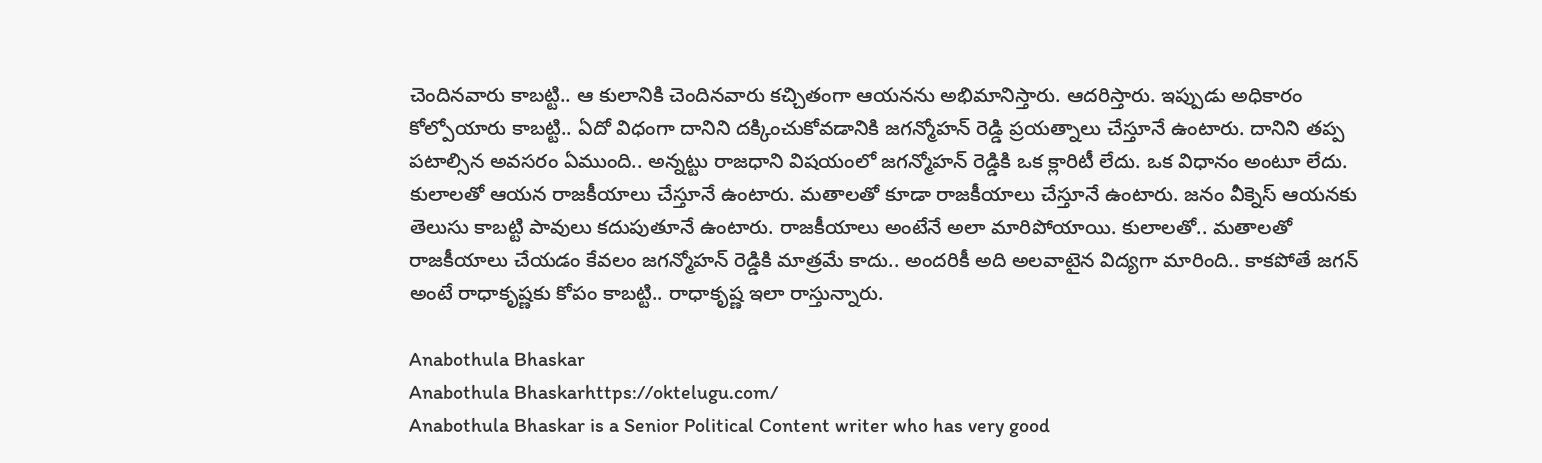చెందినవారు కాబట్టి.. ఆ కులానికి చెందినవారు కచ్చితంగా ఆయనను అభిమానిస్తారు. ఆదరిస్తారు. ఇప్పుడు అధికారం కోల్పోయారు కాబట్టి.. ఏదో విధంగా దానిని దక్కించుకోవడానికి జగన్మోహన్ రెడ్డి ప్రయత్నాలు చేస్తూనే ఉంటారు. దానిని తప్ప పటాల్సిన అవసరం ఏముంది.. అన్నట్టు రాజధాని విషయంలో జగన్మోహన్ రెడ్డికి ఒక క్లారిటీ లేదు. ఒక విధానం అంటూ లేదు. కులాలతో ఆయన రాజకీయాలు చేస్తూనే ఉంటారు. మతాలతో కూడా రాజకీయాలు చేస్తూనే ఉంటారు. జనం వీక్నెస్ ఆయనకు తెలుసు కాబట్టి పావులు కదుపుతూనే ఉంటారు. రాజకీయాలు అంటేనే అలా మారిపోయాయి. కులాలతో.. మతాలతో రాజకీయాలు చేయడం కేవలం జగన్మోహన్ రెడ్డికి మాత్రమే కాదు.. అందరికీ అది అలవాటైన విద్యగా మారింది.. కాకపోతే జగన్ అంటే రాధాకృష్ణకు కోపం కాబట్టి.. రాధాకృష్ణ ఇలా రాస్తున్నారు.

Anabothula Bhaskar
Anabothula Bhaskarhttps://oktelugu.com/
Anabothula Bhaskar is a Senior Political Content writer who has very good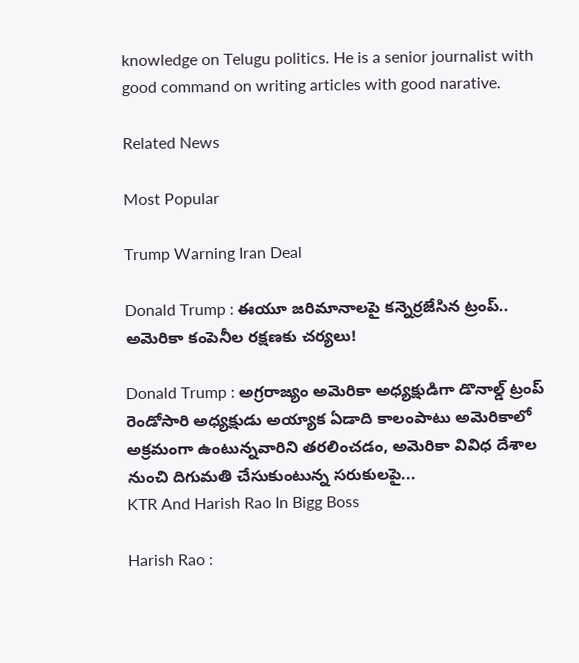knowledge on Telugu politics. He is a senior journalist with good command on writing articles with good narative.

Related News

Most Popular

Trump Warning Iran Deal

Donald Trump : ఈయూ జరిమానాలపై కన్నెర్రజేసిన ట్రంప్‌.. అమెరికా కంపెనీల రక్షణకు చర్యలు!

Donald Trump : అగ్రరాజ్యం అమెరికా అధ్యక్షుడిగా డొనాల్డ్‌ ట్రంప్‌ రెండోసారి అధ్యక్షుడు అయ్యాక ఏడాది కాలంపాటు అమెరికాలో అక్రమంగా ఉంటున్నవారిని తరలించడం, అమెరికా వివిధ దేశాల నుంచి దిగుమతి చేసుకుంటున్న సరుకులపై...
KTR And Harish Rao In Bigg Boss

Harish Rao :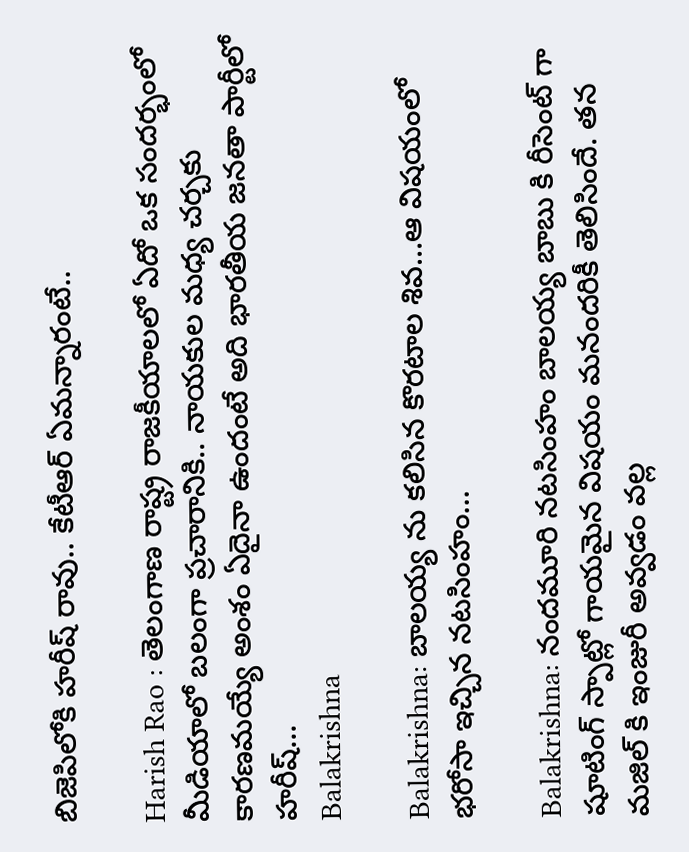బిజెపిలోకి హరీష్ రావు.. కేటీఆర్ ఏమన్నారంటే..

Harish Rao : తెలంగాణ రాష్ట్ర రాజకీయాలలో ఏదో ఒక సందర్భంలో మీడియాలో బలంగా ప్రచారానికి.. నాయకుల మధ్య చర్చకు కారణమయ్యే అంశం ఏదైనా ఉందంటే అది భారతీయ జనతా పార్టీలో హరీష్...
Balakrishna

Balakrishna: బాలయ్య ను కలిసిన కొరటాల శివ…ఆ విషయంలో భరోసా ఇచ్చిన నటసింహం…

Balakrishna: నందమూరి నటసింహం బాలయ్య బాబు కి రీసెంట్ గా షూటింగ్ స్పాట్లో గాయమైన విషయం మనందరికీ తెలిసిందే. తన మజిల్ కి ఇంజురీ అవ్వడం వల్ల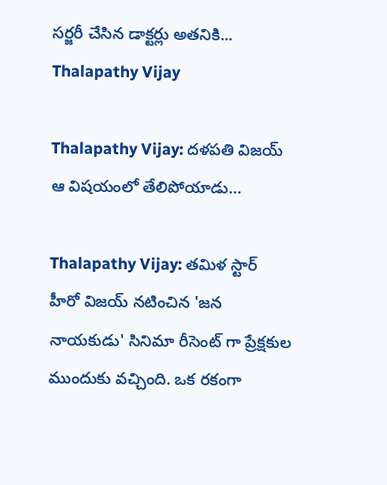సర్జరీ చేసిన డాక్టర్లు అతనికి...
Thalapathy Vijay

Thalapathy Vijay: దళపతి విజయ్ ఆ విషయంలో తేలిపోయాడు…

Thalapathy Vijay: తమిళ స్టార్ హీరో విజయ్ నటించిన 'జన నాయకుడు' సినిమా రీసెంట్ గా ప్రేక్షకుల ముందుకు వచ్చింది. ఒక రకంగా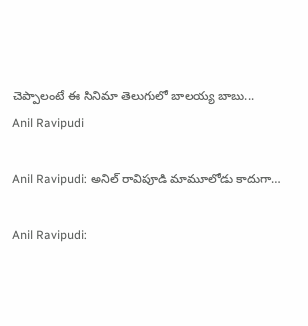చెప్పాలంటే ఈ సినిమా తెలుగులో బాలయ్య బాబు...
Anil Ravipudi

Anil Ravipudi: అనిల్ రావిపూడి మామూలోడు కాదుగా…

Anil Ravipudi: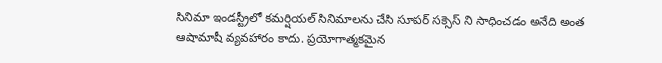సినిమా ఇండస్ట్రీలో కమర్షియల్ సినిమాలను చేసి సూపర్ సక్సెస్ ని సాధించడం అనేది అంత ఆషామాషీ వ్యవహారం కాదు. ప్రయోగాత్మకమైన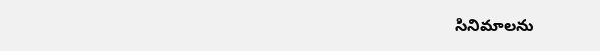సినిమాలను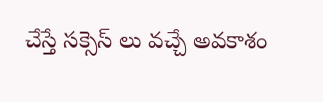చేస్తే సక్సెస్ లు వచ్చే అవకాశం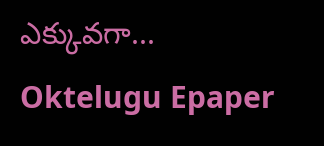ఎక్కువగా...
Oktelugu Epaper